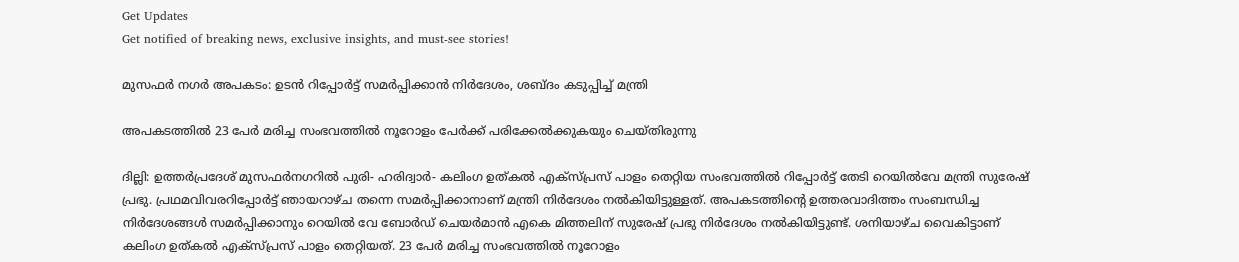Get Updates
Get notified of breaking news, exclusive insights, and must-see stories!

മുസഫര്‍ നഗര്‍ അപകടം: ഉടന്‍ റിപ്പോര്‍ട്ട് സമര്‍പ്പിക്കാന്‍ നിര്‍ദേശം, ശബ്ദം കടുപ്പിച്ച് മന്ത്രി

അപകടത്തില്‍ 23 പേര്‍ മരിച്ച സംഭവത്തില്‍ നൂറോളം പേര്‍ക്ക് പരിക്കേല്‍ക്കുകയും ചെയ്തിരുന്നു

ദില്ലി: ഉത്തര്‍പ്രദേശ് മുസഫര്‍നഗറില്‍ പുരി- ഹരിദ്വാര്‍- കലിംഗ ഉത്കല്‍ എക്സ്പ്രസ് പാളം തെറ്റിയ സംഭവത്തില്‍ റിപ്പോര്‍ട്ട് തേടി റെയില്‍വേ മന്ത്രി സുരേഷ് പ്രഭു. പ്രഥമവിവരറിപ്പോര്‍ട്ട് ഞായറാഴ്ച തന്നെ സമര്‍പ്പിക്കാനാണ് മന്ത്രി നിര്‍ദേശം നല്‍കിയിട്ടുള്ളത്. അപകടത്തിന്‍റെ ഉത്തരവാദിത്തം സംബന്ധിച്ച നിര്‍ദേശങ്ങള്‍ സമര്‍പ്പിക്കാനും റെയില്‍ വേ ബോര്‍ഡ് ചെയര്‍മാന്‍ എകെ മിത്തലിന് സുരേഷ് പ്രഭു നിര്‍ദേശം നല്‍കിയിട്ടുണ്ട്. ശനിയാഴ്ച വൈകിട്ടാണ് കലിംഗ ഉത്കല്‍ എക്സ്പ്രസ് പാളം തെറ്റിയത്. 23 പേര്‍ മരിച്ച സംഭവത്തില്‍ നൂറോളം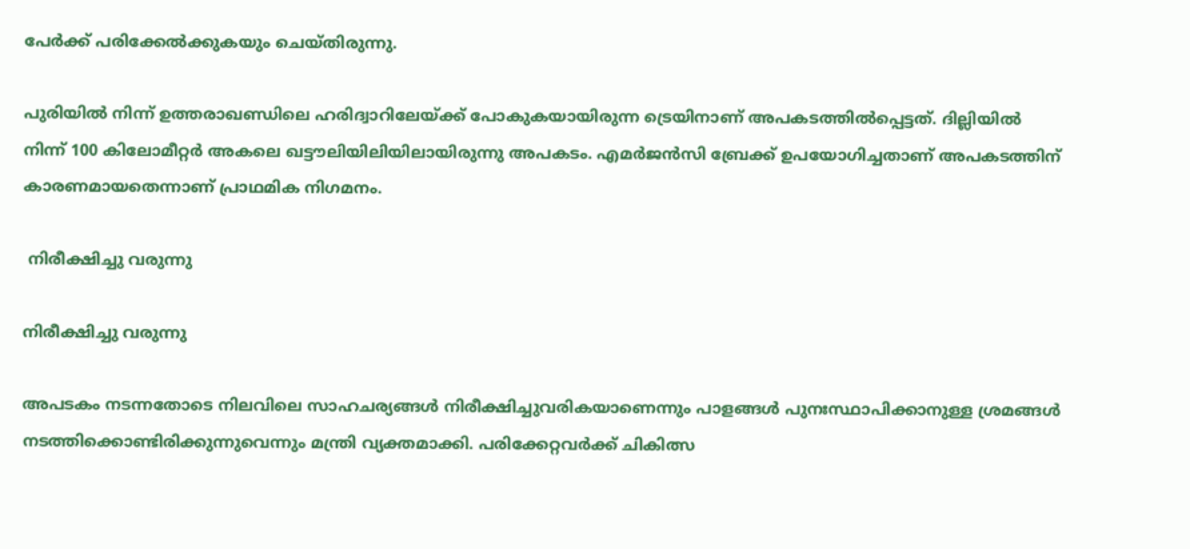പേര്‍ക്ക് പരിക്കേല്‍ക്കുകയും ചെയ്തിരുന്നു.

പുരിയില്‍ നിന്ന് ഉത്തരാഖണ്ഡിലെ ഹരിദ്വാറിലേയ്ക്ക് പോകുകയായിരുന്ന ട്രെയിനാണ് അപകടത്തില്‍പ്പെട്ടത്. ദില്ലിയില്‍ നിന്ന് 100 കിലോമീറ്റര്‍ അകലെ ഖട്ടൗലിയിലിയിലായിരുന്നു അപകടം. എമര്‍ജന്‍സി ബ്രേക്ക് ഉപയോഗിച്ചതാണ് അപകടത്തിന് കാരണമായതെന്നാണ് പ്രാഥമിക നിഗമനം.

 നിരീക്ഷിച്ചു വരുന്നു

നിരീക്ഷിച്ചു വരുന്നു

അപടകം നടന്നതോടെ നിലവിലെ സാഹചര്യങ്ങള്‍ നിരീക്ഷിച്ചുവരികയാണെന്നും പാളങ്ങള്‍ പുനഃസ്ഥാപിക്കാനുള്ള ശ്രമങ്ങള്‍ നടത്തിക്കൊണ്ടിരിക്കുന്നുവെന്നും മന്ത്രി വ്യക്തമാക്കി. പരിക്കേറ്റവര്‍ക്ക് ചികിത്സ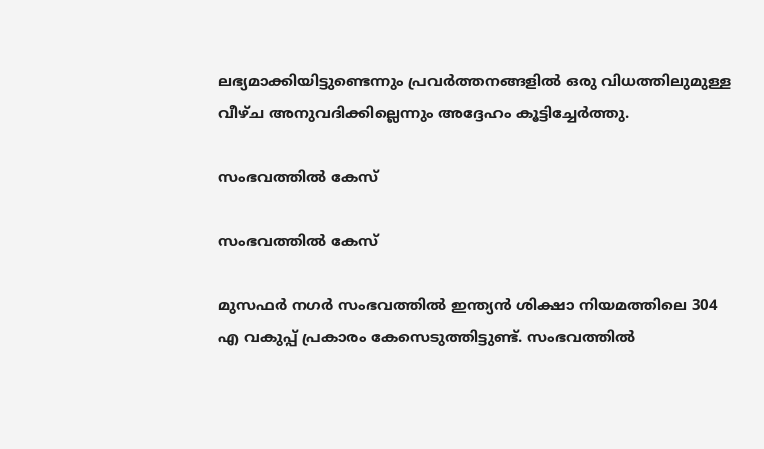ലഭ്യമാക്കിയിട്ടുണ്ടെന്നും പ്രവര്‍ത്തനങ്ങളില്‍ ഒരു വിധത്തിലുമുള്ള വീഴ്ച അനുവദിക്കില്ലെന്നും അദ്ദേഹം കൂട്ടിച്ചേര്‍ത്തു.

സംഭവത്തില്‍ കേസ്

സംഭവത്തില്‍ കേസ്

മുസഫര്‍ നഗര്‍ സംഭവത്തില്‍ ഇന്ത്യന്‍ ശിക്ഷാ നിയമത്തിലെ 304 എ വകുപ്പ് പ്രകാരം കേസെടുത്തിട്ടുണ്ട്. സംഭവത്തില്‍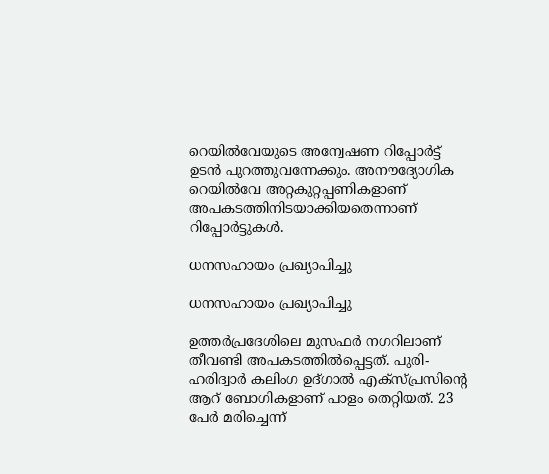റെയില്‍വേയുടെ അന്വേഷണ റിപ്പോര്‍ട്ട് ഉടന്‍ പുറത്തുവന്നേക്കും. അനൗദ്യോഗിക റെയില്‍വേ അറ്റകുറ്റപ്പണികളാണ് അപകടത്തിനിടയാക്കിയതെന്നാണ് റിപ്പോര്‍ട്ടുകള്‍.

ധനസഹായം പ്രഖ്യാപിച്ചു

ധനസഹായം പ്രഖ്യാപിച്ചു

ഉത്തർപ്രദേശിലെ മുസഫർ നഗറിലാണ് തീവണ്ടി അപകടത്തില്‍പ്പെട്ടത്. പുരി-ഹരിദ്വാർ കലിംഗ ഉദ്ഗാൽ എക്സ്പ്രസിന്റെ ആറ് ബോഗികളാണ് പാളം തെറ്റിയത്. 23 പേർ മരിച്ചെന്ന്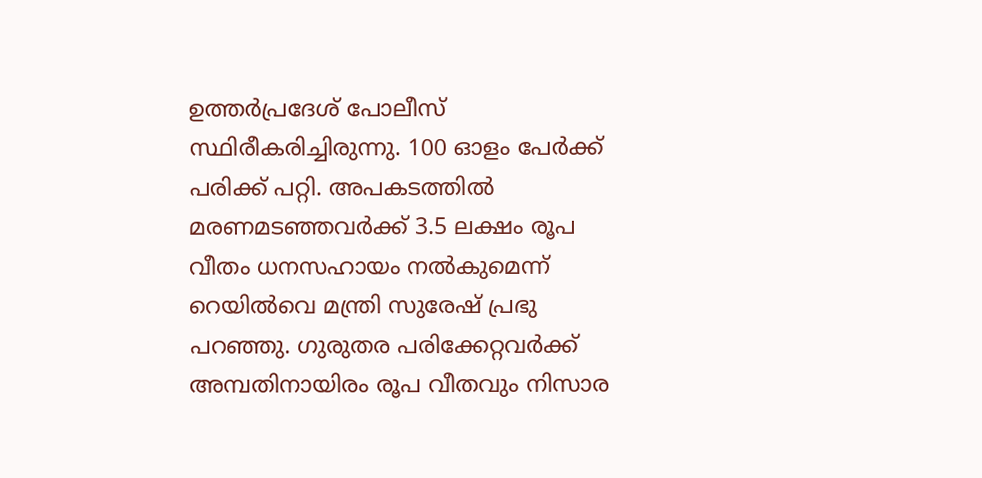ഉത്തർപ്രദേശ് പോലീസ് സ്ഥിരീകരിച്ചിരുന്നു. 100 ഓളം പേർക്ക് പരിക്ക് പറ്റി. അപകടത്തിൽ മരണമടഞ്ഞവർക്ക് 3.5 ലക്ഷം രൂപ വീതം ധനസഹായം നൽകുമെന്ന് റെയിൽവെ മന്ത്രി സുരേഷ് പ്രഭു പറഞ്ഞു. ഗുരുതര പരിക്കേറ്റവർക്ക് അമ്പതിനായിരം രൂപ വീതവും നിസാര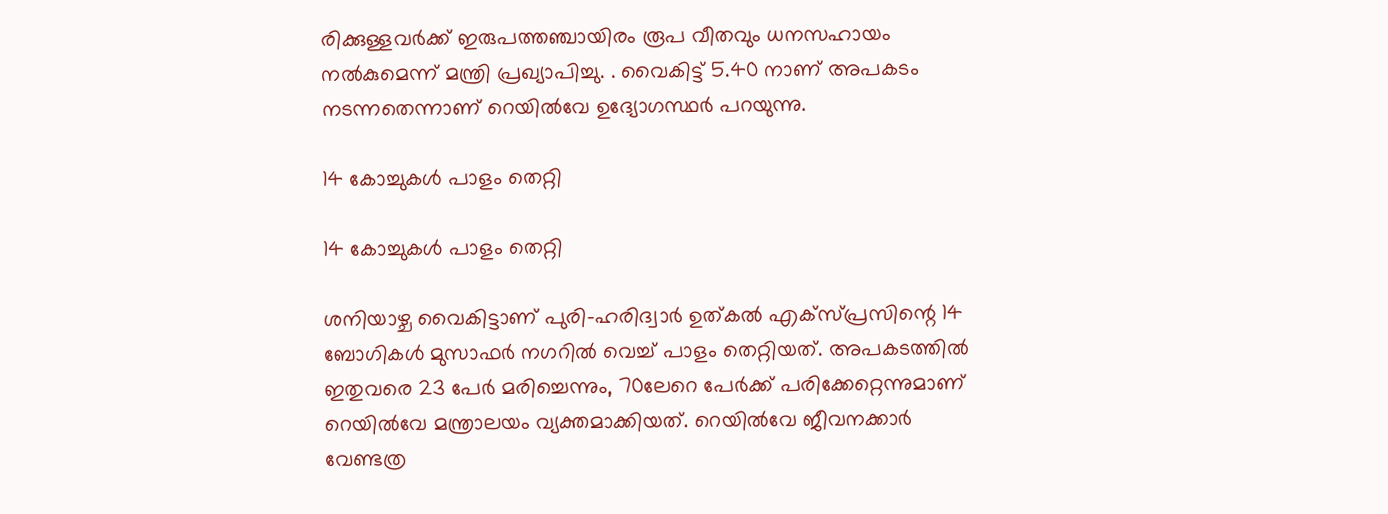രിക്കുള്ളവർക്ക് ഇരുപത്തഞ്ചായിരം രൂപ വീതവും ധനസഹായം നൽകുമെന്ന് മന്ത്രി പ്രഖ്യാപിച്ചു. . വൈകിട്ട് 5.40 നാണ് അപകടം നടന്നതെന്നാണ് റെയില്‍വേ ഉദ്യോഗസ്ഥര്‍ പറയുന്നു.

14 കോച്ചുകള്‍ പാളം തെറ്റി

14 കോച്ചുകള്‍ പാളം തെറ്റി

ശനിയാഴ്ച വൈകിട്ടാണ് പുരി-ഹരിദ്വാർ ഉത്കൽ എക്സ്പ്രസിന്റെ 14 ബോഗികൾ മുസാഫർ നഗറിൽ വെച്ച് പാളം തെറ്റിയത്. അപകടത്തിൽ ഇതുവരെ 23 പേർ മരിച്ചെന്നും, 70ലേറെ പേർക്ക് പരിക്കേറ്റെന്നുമാണ് റെയിൽവേ മന്ത്രാലയം വ്യക്തമാക്കിയത്. റെയിൽവേ ജീവനക്കാർ വേണ്ടത്ര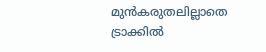മുൻകരുതലില്ലാതെ ട്രാക്കിൽ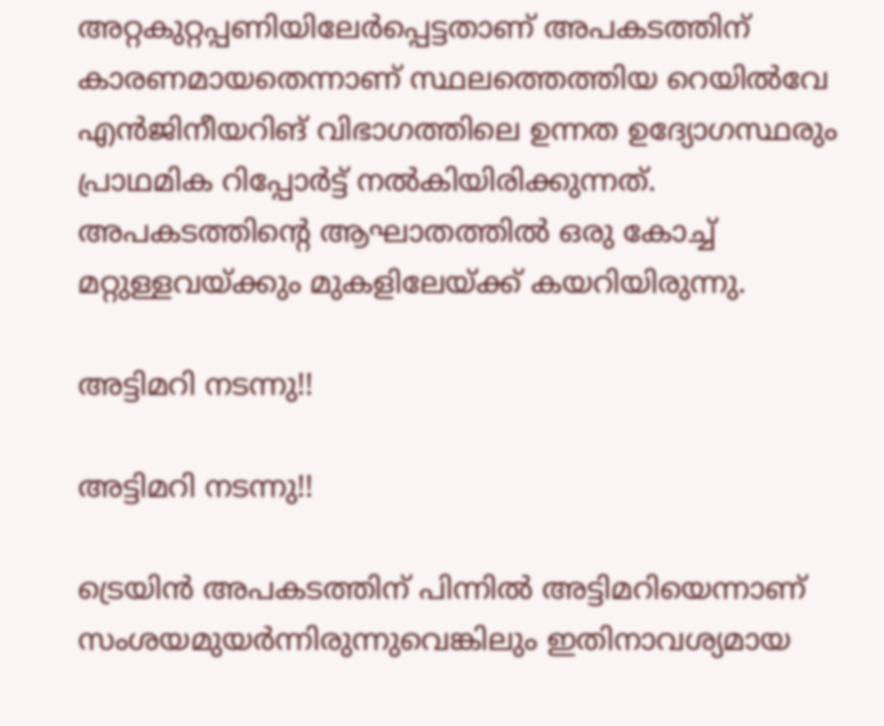അറ്റകുറ്റപ്പണിയിലേർപ്പെട്ടതാണ് അപകടത്തിന് കാരണമായതെന്നാണ് സ്ഥലത്തെത്തിയ റെയിൽവേ എൻജിനീയറിങ് വിഭാഗത്തിലെ ഉന്നത ഉദ്യോഗസ്ഥരും പ്രാഥമിക റിപ്പോർട്ട് നൽകിയിരിക്കുന്നത്. അപകടത്തിന്‍റെ ആഘാതത്തില്‍ ഒരു കോച്ച് മറ്റുള്ളവയ്ക്കും മുകളിലേയ്ക്ക് കയറിയിരുന്നു.

അട്ടിമറി നടന്നു!!

അട്ടിമറി നടന്നു!!

ട്രെയിന്‍ അപകടത്തിന് പിന്നില്‍ അട്ടിമറിയെന്നാണ് സംശയമുയര്‍ന്നിരുന്നുവെങ്കിലും ഇതിനാവശ്യമായ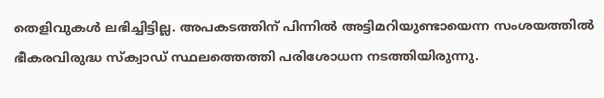തെളിവുകള്‍ ലഭിച്ചിട്ടില്ല. അപകടത്തിന് പിന്നില്‍ അട്ടിമറിയുണ്ടായെന്ന സംശയത്തില്‍ ഭീകരവിരുദ്ധ സ്ക്വാഡ് സ്ഥലത്തെത്തി പരിശോധന നടത്തിയിരുന്നു.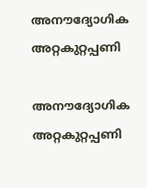അനൗദ്യോഗിക അറ്റകുറ്റപ്പണി

അനൗദ്യോഗിക അറ്റകുറ്റപ്പണി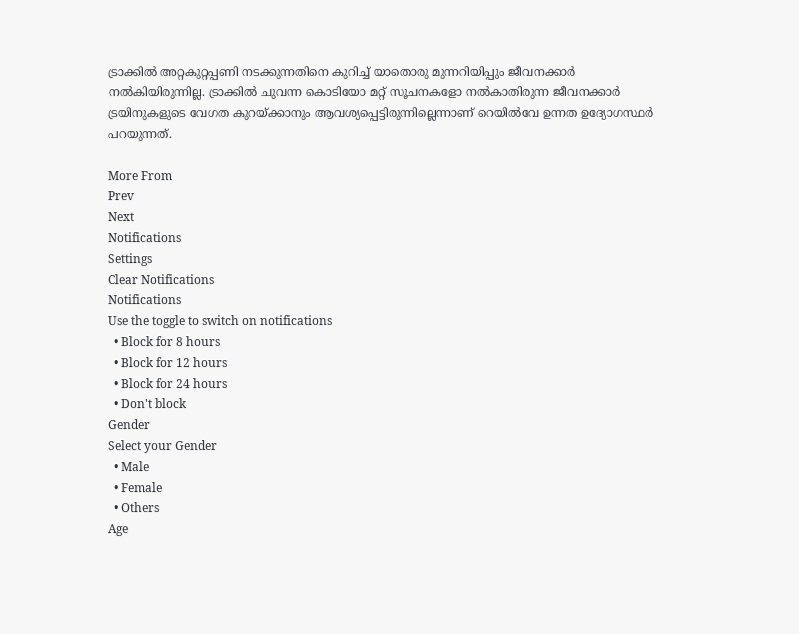ട്രാക്കിൽ അറ്റകുറ്റപ്പണി നടക്കുന്നതിനെ കുറിച്ച് യാതൊരു മുന്നറിയിപ്പും ജീവനക്കാർ നൽകിയിരുന്നില്ല. ട്രാക്കിൽ ചുവന്ന കൊടിയോ മറ്റ് സൂചനകളോ നൽകാതിരുന്ന ജീവനക്കാർ ട്രയിനുകളുടെ വേഗത കുറയ്ക്കാനും ആവശ്യപ്പെട്ടിരുന്നില്ലെന്നാണ് റെയിൽവേ ഉന്നത ഉദ്യോഗസ്ഥർ പറയുന്നത്.

More From
Prev
Next
Notifications
Settings
Clear Notifications
Notifications
Use the toggle to switch on notifications
  • Block for 8 hours
  • Block for 12 hours
  • Block for 24 hours
  • Don't block
Gender
Select your Gender
  • Male
  • Female
  • Others
Age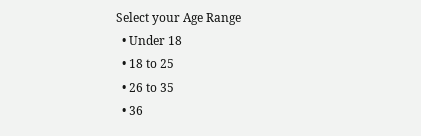Select your Age Range
  • Under 18
  • 18 to 25
  • 26 to 35
  • 36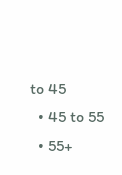to 45
  • 45 to 55
  • 55+